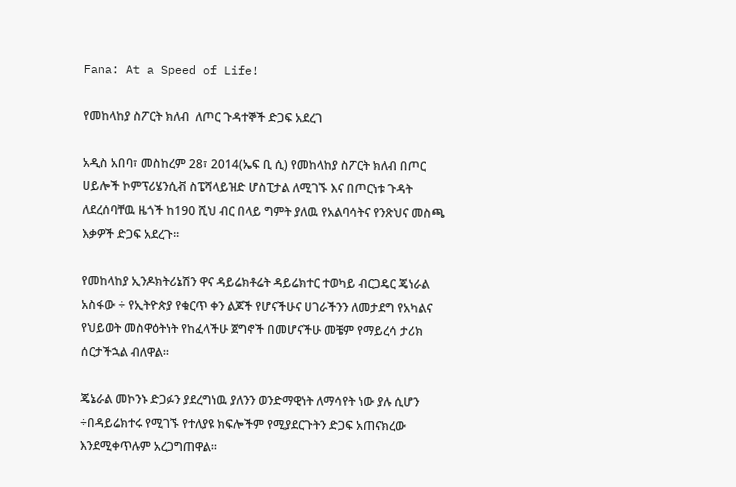Fana: At a Speed of Life!

የመከላከያ ስፖርት ክለብ  ለጦር ጉዳተኞች ድጋፍ አደረገ

አዲስ አበባ፣ መስከረም 28፣ 2014(ኤፍ ቢ ሲ) የመከላከያ ስፖርት ክለብ በጦር ሀይሎች ኮምፕሪሄንሲቭ ስፔሻላይዝድ ሆስፒታል ለሚገኙ እና በጦርነቱ ጉዳት ለደረሰባቸዉ ዜጎች ከ190 ሺህ ብር በላይ ግምት ያለዉ የአልባሳትና የንጽህና መስጫ እቃዎች ድጋፍ አደረጉ፡፡

የመከላከያ ኢንዶክትሪኔሽን ዋና ዳይሬክቶሬት ዳይሬክተር ተወካይ ብርጋዴር ጄነራል አስፋው ÷ የኢትዮጵያ የቁርጥ ቀን ልጆች የሆናችሁና ሀገራችንን ለመታደግ የአካልና የህይወት መስዋዕትነት የከፈላችሁ ጀግኖች በመሆናችሁ መቼም የማይረሳ ታሪክ ሰርታችኋል ብለዋል።

ጄኔራል መኮንኑ ድጋፉን ያደረግነዉ ያለንን ወንድማዊነት ለማሳየት ነው ያሉ ሲሆን ÷በዳይሬክተሩ የሚገኙ የተለያዩ ክፍሎችም የሚያደርጉትን ድጋፍ አጠናክረው እንደሚቀጥሉም አረጋግጠዋል።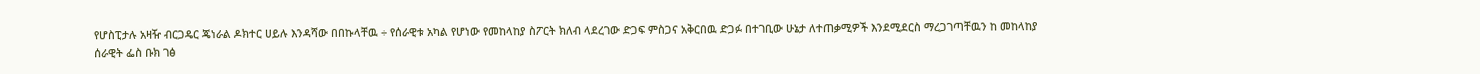የሆስፒታሉ አዛዥ ብርጋዴር ጄነራል ዶክተር ሀይሉ እንዳሻው በበኩላቸዉ ÷ የሰራዊቱ አካል የሆነው የመከላከያ ስፖርት ክለብ ላደረገው ድጋፍ ምስጋና አቅርበዉ ድጋፉ በተገቢው ሁኔታ ለተጠቃሚዎች እንደሚደርስ ማረጋገጣቸዉን ከ መከላከያ ሰራዊት ፌስ ቡክ ገፅ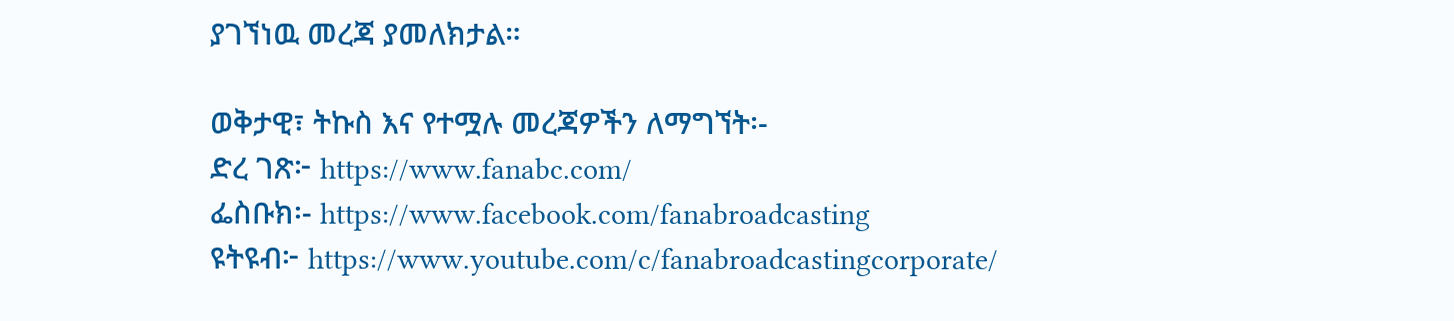ያገኘነዉ መረጃ ያመለክታል።

ወቅታዊ፣ ትኩስ እና የተሟሉ መረጃዎችን ለማግኘት፡-
ድረ ገጽ፦ https://www.fanabc.com/
ፌስቡክ፡- https://www.facebook.com/fanabroadcasting
ዩትዩብ፦ https://www.youtube.com/c/fanabroadcastingcorporate/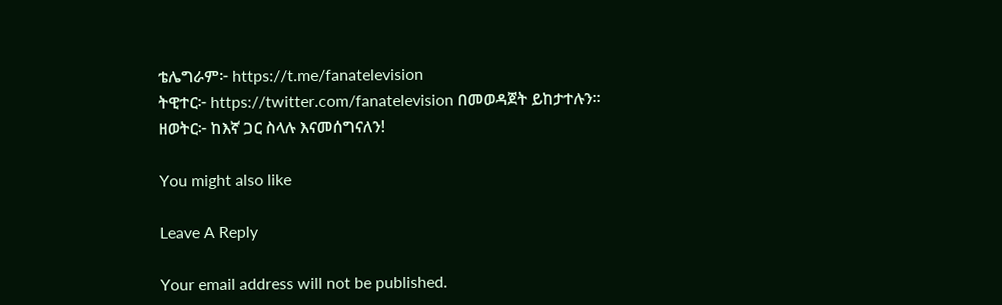ቴሌግራም፦ https://t.me/fanatelevision
ትዊተር፦ https://twitter.com/fanatelevision በመወዳጀት ይከታተሉን፡፡
ዘወትር፦ ከእኛ ጋር ስላሉ እናመሰግናለን!

You might also like

Leave A Reply

Your email address will not be published.